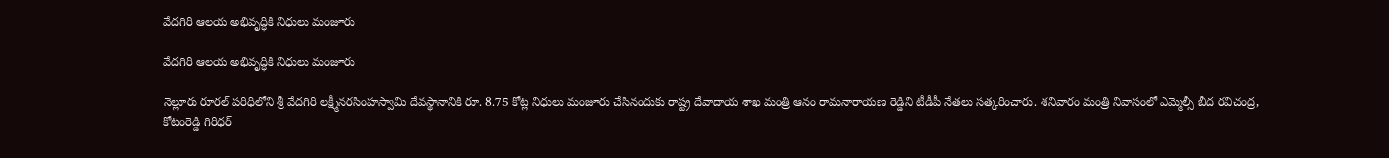వేదగిరి ఆలయ అభివృద్ధికి నిధులు మంజూరు

వేదగిరి ఆలయ అభివృద్ధికి నిధులు మంజూరు

నెల్లూరు రూరల్ పరిధిలోని శ్రీ వేదగిరి లక్ష్మీనరసింహస్వామి దేవస్థానానికి రూ. 8.75 కోట్ల నిధులు మంజూరు చేసినందుకు రాష్ట్ర దేవాదాయ శాఖ మంత్రి ఆనం రామనారాయణ రెడ్డిని టీడీపీ నేతలు సత్కరించారు. శనివారం మంత్రి నివాసంలో ఎమ్మెల్సీ బీద రవిచంద్ర, కోటంరెడ్డి గిరిధర్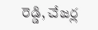రెడ్డి, చేజర్ల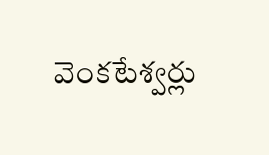వెంకటేశ్వర్లు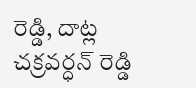రెడ్డి, దాట్ల చక్రవర్ధన్ రెడ్డి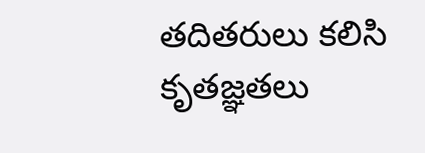తదితరులు కలిసి కృతజ్ఞతలు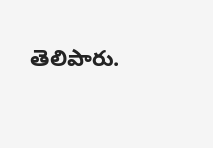తెలిపారు.